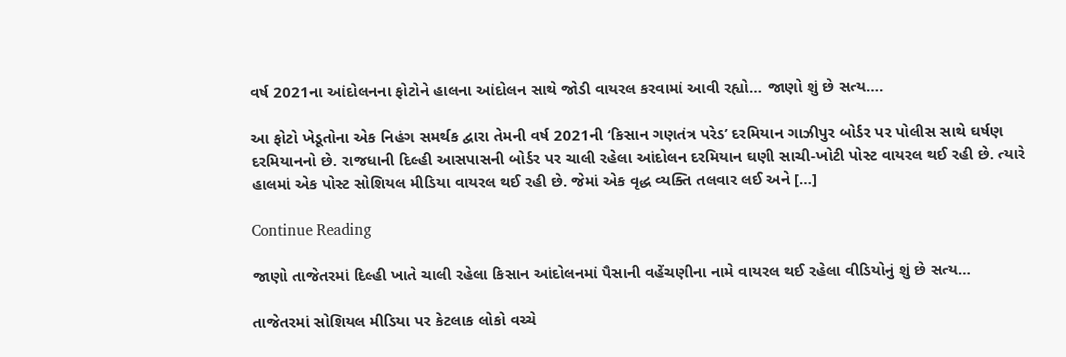વર્ષ 2021ના આંદોલનના ફોટોને હાલના આંદોલન સાથે જોડી વાયરલ કરવામાં આવી રહ્યો… જાણો શું છે સત્ય….

આ ફોટો ખેડૂતોના એક નિહંગ સમર્થક દ્વારા તેમની વર્ષ 2021ની ‘કિસાન ગણતંત્ર પરેડ’ દરમિયાન ગાઝીપુર બોર્ડર પર પોલીસ સાથે ઘર્ષણ દરમિયાનનો છે. રાજધાની દિલ્હી આસપાસની બોર્ડર પર ચાલી રહેલા આંદોલન દરમિયાન ઘણી સાચી-ખોટી પોસ્ટ વાયરલ થઈ રહી છે. ત્યારે હાલમાં એક પોસ્ટ સોશિયલ મીડિયા વાયરલ થઈ રહી છે. જેમાં એક વૃદ્ધ વ્યક્તિ તલવાર લઈ અને […]

Continue Reading

જાણો તાજેતરમાં દિલ્હી ખાતે ચાલી રહેલા કિસાન આંદોલનમાં પૈસાની વહેંચણીના નામે વાયરલ થઈ રહેલા વીડિયોનું શું છે સત્ય…

તાજેતરમાં સોશિયલ મીડિયા પર કેટલાક લોકો વચ્ચે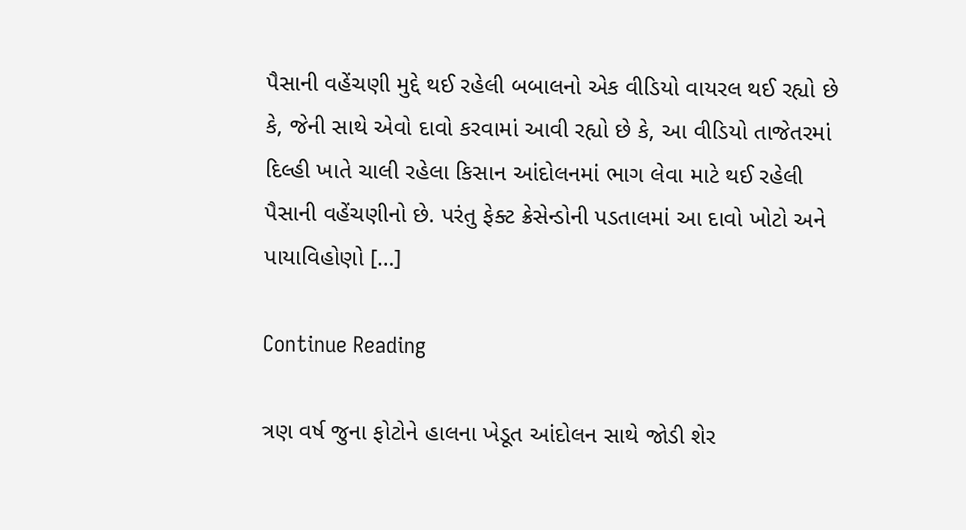પૈસાની વહેંચણી મુદ્દે થઈ રહેલી બબાલનો એક વીડિયો વાયરલ થઈ રહ્યો છે કે, જેની સાથે એવો દાવો કરવામાં આવી રહ્યો છે કે, આ વીડિયો તાજેતરમાં દિલ્હી ખાતે ચાલી રહેલા કિસાન આંદોલનમાં ભાગ લેવા માટે થઈ રહેલી પૈસાની વહેંચણીનો છે. પરંતુ ફેક્ટ ક્રેસેન્ડોની પડતાલમાં આ દાવો ખોટો અને પાયાવિહોણો […]

Continue Reading

ત્રણ વર્ષ જુના ફોટોને હાલના ખેડૂત આંદોલન સાથે જોડી શેર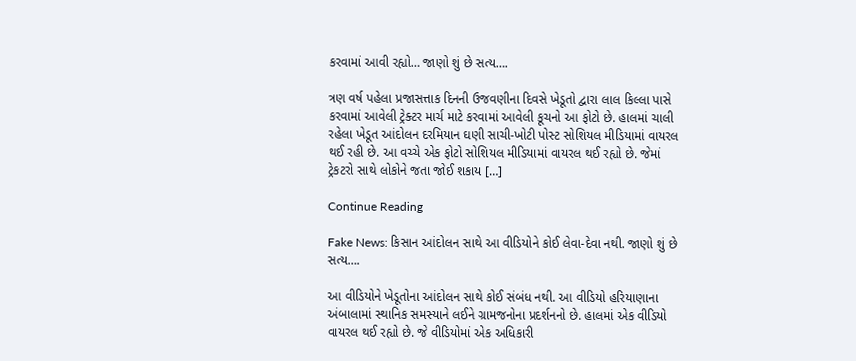કરવામાં આવી રહ્યો… જાણો શું છે સત્ય….

ત્રણ વર્ષ પહેલા પ્રજાસત્તાક દિનની ઉજવણીના દિવસે ખેડૂતો દ્વારા લાલ કિલ્લા પાસે કરવામાં આવેલી ટ્રેક્ટર માર્ચ માટે કરવામાં આવેલી કૂચનો આ ફોટો છે. હાલમાં ચાલી રહેલા ખેડૂત આંદોલન દરમિયાન ઘણી સાચી-ખોટી પોસ્ટ સોશિયલ મીડિયામાં વાયરલ થઈ રહી છે. આ વચ્ચે એક ફોટો સોશિયલ મીડિયામાં વાયરલ થઈ રહ્યો છે. જેમાં ટ્રેકટરો સાથે લોકોને જતા જોઈ શકાય […]

Continue Reading

Fake News: કિસાન આંદોલન સાથે આ વીડિયોને કોઈ લેવા-દેવા નથી. જાણો શું છે સત્ય….

આ વીડિયોને ખેડૂતોના આંદોલન સાથે કોઈ સંબંધ નથી. આ વીડિયો હરિયાણાના અંબાલામાં સ્થાનિક સમસ્યાને લઈને ગ્રામજનોના પ્રદર્શનનો છે. હાલમાં એક વીડિયો વાયરલ થઈ રહ્યો છે. જે વીડિયોમાં એક અધિકારી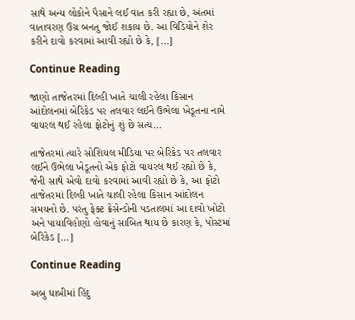સાથે અન્ય લોકોને પૈસાને લઈ વાત કરી રહ્યા છે, અંતમાં વાતાવરણ ઉગ્ર બનતુ જોઈ શકાય છે. આ વિડિયોને શેર કરીને દાવો કરવામાં આવી રહ્યો છે કે, […]

Continue Reading

જાણો તાજેતરમાં દિલ્હી ખાતે ચાલી રહેલા કિસાન આંદોલનમાં બેરિકેડ પર તલવાર લઈને ઉભેલા ખેડૂતના નામે વાયરલ થઈ રહેલા ફોટોનું શું છે સત્ય…

તાજેતરમાં ત્યારે સોશિયલ મીડિયા પર બેરિકેડ પર તલવાર લઈને ઉભેલા ખેડૂતનો એક ફોટો વાયરલ થઈ રહ્યો છે કે, જેની સાથે એવો દાવો કરવામાં આવી રહ્યો છે કે, આ ફોટો તાજેતરમાં દિલ્હી ખાતે ચાલી રહેલા કિસાન આંદોલન સમયનો છે. પરંતુ ફેક્ટ ક્રેસેન્ડોની પડતાલમાં આ દાવો ખોટો અને પાયાવિહોણો હોવાનું સાબિત થાય છે કારણ કે, પોસ્ટમાં બેરિકેડ […]

Continue Reading

અબુ ધાબીમાં હિંદુ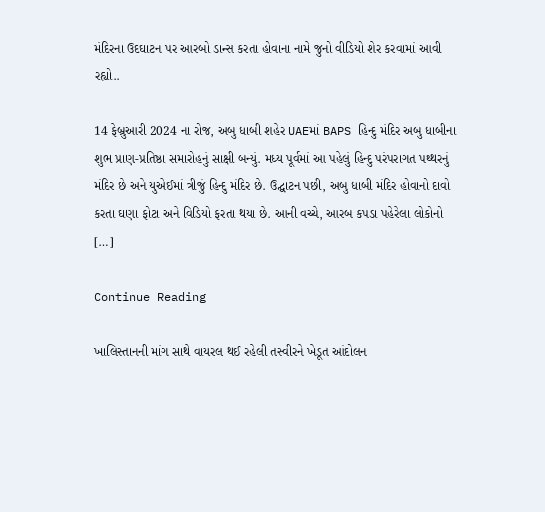મંદિરના ઉદઘાટન પર આરબો ડાન્સ કરતા હોવાના નામે જુનો વીડિયો શેર કરવામાં આવી રહ્યો..

14 ફેબ્રુઆરી 2024 ના રોજ, અબુ ધાબી શહેર UAEમાં BAPS હિન્દુ મંદિર અબુ ધાબીના શુભ પ્રાણ-પ્રતિષ્ઠા સમારોહનું સાક્ષી બન્યું. મધ્ય પૂર્વમાં આ પહેલું હિન્દુ પરંપરાગત પથ્થરનું મંદિર છે અને યુએઈમાં ત્રીજું હિન્દુ મંદિર છે. ઉદ્ઘાટન પછી, અબુ ધાબી મંદિર હોવાનો દાવો કરતા ઘણા ફોટા અને વિડિયો ફરતા થયા છે. આની વચ્ચે, આરબ કપડા પહેરેલા લોકોનો […]

Continue Reading

ખાલિસ્તાનની માંગ સાથે વાયરલ થઈ રહેલી તસ્વીરને ખેડૂત આંદોલન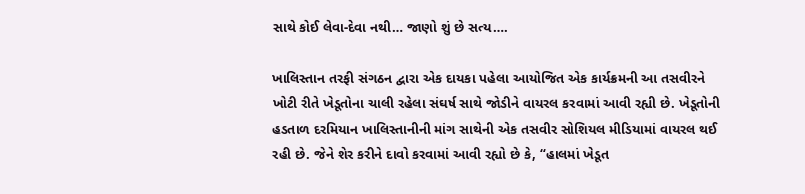સાથે કોઈ લેવા-દેવા નથી… જાણો શું છે સત્ય….

ખાલિસ્તાન તરફી સંગઠન દ્વારા એક દાયકા પહેલા આયોજિત એક કાર્યક્રમની આ તસવીરને ખોટી રીતે ખેડૂતોના ચાલી રહેલા સંઘર્ષ સાથે જોડીને વાયરલ કરવામાં આવી રહ્યી છે. ખેડૂતોની હડતાળ દરમિયાન ખાલિસ્તાનીની માંગ સાથેની એક તસવીર સોશિયલ મીડિયામાં વાયરલ થઈ રહી છે. જેને શેર કરીને દાવો કરવામાં આવી રહ્યો છે કે, “હાલમાં ખેડૂત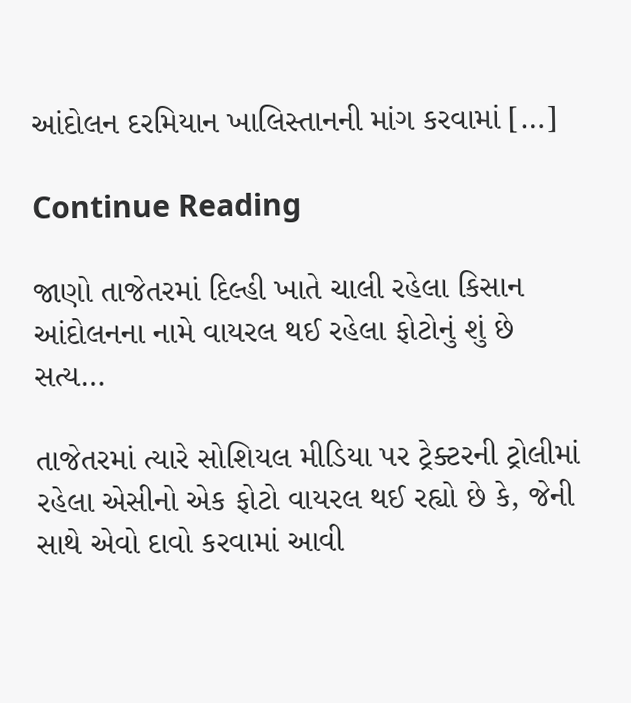આંદોલન દરમિયાન ખાલિસ્તાનની માંગ કરવામાં […]

Continue Reading

જાણો તાજેતરમાં દિલ્હી ખાતે ચાલી રહેલા કિસાન આંદોલનના નામે વાયરલ થઈ રહેલા ફોટોનું શું છે સત્ય…

તાજેતરમાં ત્યારે સોશિયલ મીડિયા પર ટ્રેક્ટરની ટ્રોલીમાં રહેલા એસીનો એક ફોટો વાયરલ થઈ રહ્યો છે કે, જેની સાથે એવો દાવો કરવામાં આવી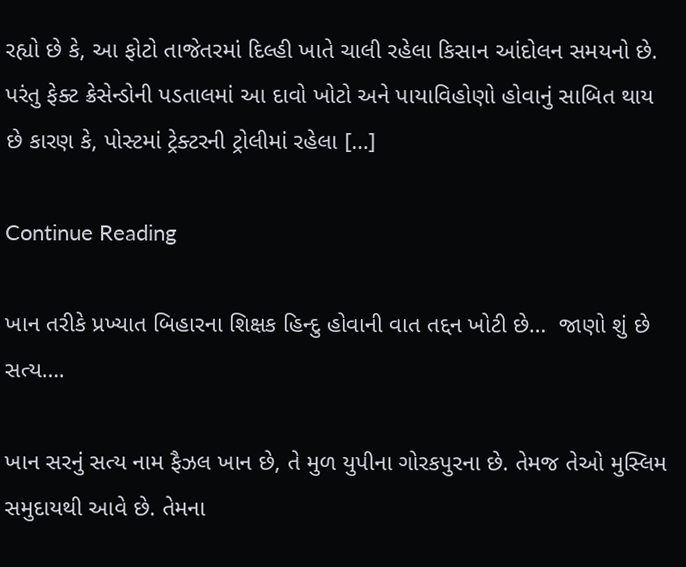રહ્યો છે કે, આ ફોટો તાજેતરમાં દિલ્હી ખાતે ચાલી રહેલા કિસાન આંદોલન સમયનો છે. પરંતુ ફેક્ટ ક્રેસેન્ડોની પડતાલમાં આ દાવો ખોટો અને પાયાવિહોણો હોવાનું સાબિત થાય છે કારણ કે, પોસ્ટમાં ટ્રેક્ટરની ટ્રોલીમાં રહેલા […]

Continue Reading

ખાન તરીકે પ્રખ્યાત બિહારના શિક્ષક હિન્દુ હોવાની વાત તદ્દન ખોટી છે…  જાણો શું છે સત્ય….

ખાન સરનું સત્ય નામ ફૈઝલ ખાન છે, તે મુળ યુપીના ગોરકપુરના છે. તેમજ તેઓ મુસ્લિમ સમુદાયથી આવે છે. તેમના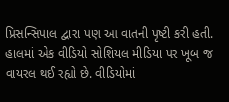પ્રિસન્સિપાલ દ્વારા પણ આ વાતની પૃષ્ટી કરી હતી. હાલમાં એક વીડિયો સોશિયલ મીડિયા પર ખૂબ જ વાયરલ થઈ રહ્યો છે. વીડિયોમાં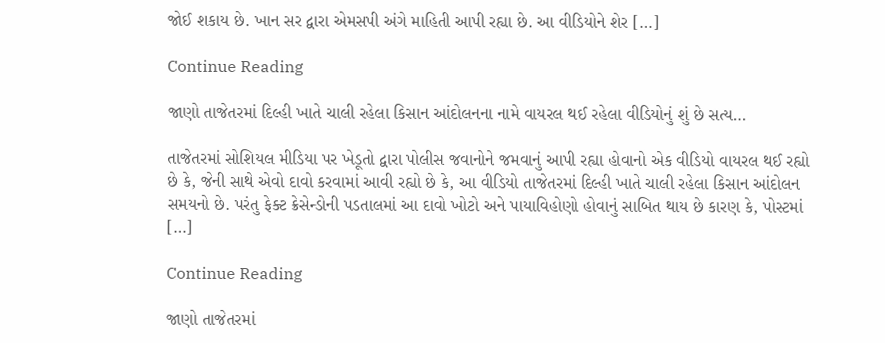જોઈ શકાય છે. ખાન સર દ્વારા એમસપી અંગે માહિતી આપી રહ્યા છે. આ વીડિયોને શેર […]

Continue Reading

જાણો તાજેતરમાં દિલ્હી ખાતે ચાલી રહેલા કિસાન આંદોલનના નામે વાયરલ થઈ રહેલા વીડિયોનું શું છે સત્ય…

તાજેતરમાં સોશિયલ મીડિયા પર ખેડૂતો દ્વારા પોલીસ જવાનોને જમવાનું આપી રહ્યા હોવાનો એક વીડિયો વાયરલ થઈ રહ્યો છે કે, જેની સાથે એવો દાવો કરવામાં આવી રહ્યો છે કે, આ વીડિયો તાજેતરમાં દિલ્હી ખાતે ચાલી રહેલા કિસાન આંદોલન સમયનો છે. પરંતુ ફેક્ટ ક્રેસેન્ડોની પડતાલમાં આ દાવો ખોટો અને પાયાવિહોણો હોવાનું સાબિત થાય છે કારણ કે, પોસ્ટમાં […]

Continue Reading

જાણો તાજેતરમાં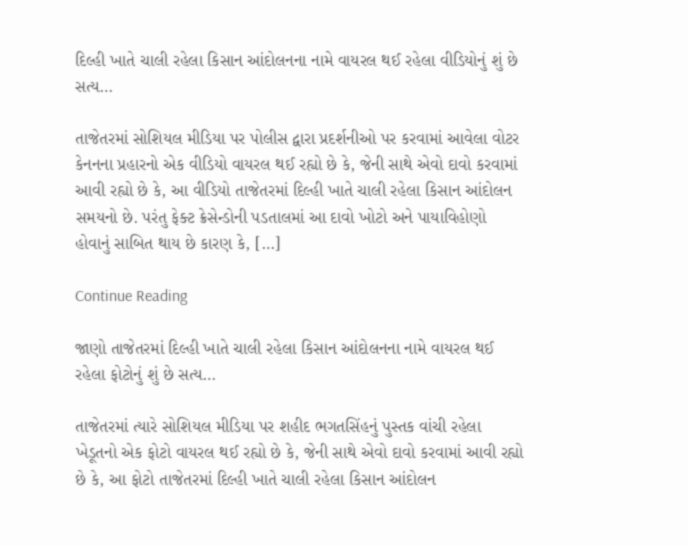દિલ્હી ખાતે ચાલી રહેલા કિસાન આંદોલનના નામે વાયરલ થઈ રહેલા વીડિયોનું શું છે સત્ય…

તાજેતરમાં સોશિયલ મીડિયા પર પોલીસ દ્વારા પ્રદર્શનીઓ પર કરવામાં આવેલા વોટર કેનનના પ્રહારનો એક વીડિયો વાયરલ થઈ રહ્યો છે કે, જેની સાથે એવો દાવો કરવામાં આવી રહ્યો છે કે, આ વીડિયો તાજેતરમાં દિલ્હી ખાતે ચાલી રહેલા કિસાન આંદોલન સમયનો છે. પરંતુ ફેક્ટ ક્રેસેન્ડોની પડતાલમાં આ દાવો ખોટો અને પાયાવિહોણો હોવાનું સાબિત થાય છે કારણ કે, […]

Continue Reading

જાણો તાજેતરમાં દિલ્હી ખાતે ચાલી રહેલા કિસાન આંદોલનના નામે વાયરલ થઈ રહેલા ફોટોનું શું છે સત્ય…

તાજેતરમાં ત્યારે સોશિયલ મીડિયા પર શહીદ ભગતસિંહનું પુસ્તક વાંચી રહેલા ખેડૂતનો એક ફોટો વાયરલ થઈ રહ્યો છે કે, જેની સાથે એવો દાવો કરવામાં આવી રહ્યો છે કે, આ ફોટો તાજેતરમાં દિલ્હી ખાતે ચાલી રહેલા કિસાન આંદોલન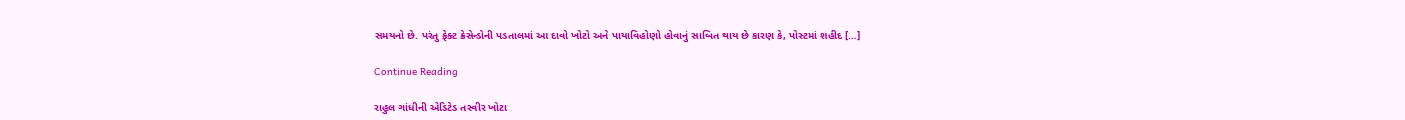સમયનો છે. પરંતુ ફેક્ટ ક્રેસેન્ડોની પડતાલમાં આ દાવો ખોટો અને પાયાવિહોણો હોવાનું સાબિત થાય છે કારણ કે, પોસ્ટમાં શહીદ […]

Continue Reading

રાહુલ ગાંધીની એડિટેડ તસ્વીર ખોટા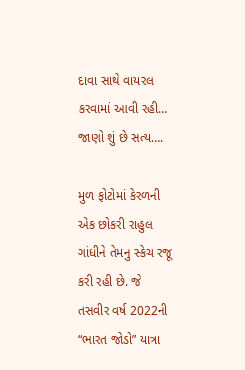દાવા સાથે વાયરલ કરવામાં આવી રહી… જાણો શું છે સત્ય….

મુળ ફોટોમાં કેરળની એક છોકરી રાહુલ ગાંધીને તેમનુ સ્કેચ રજૂ કરી રહી છે. જે  તસવીર વર્ષ 2022ની “ભારત જોડો” યાત્રા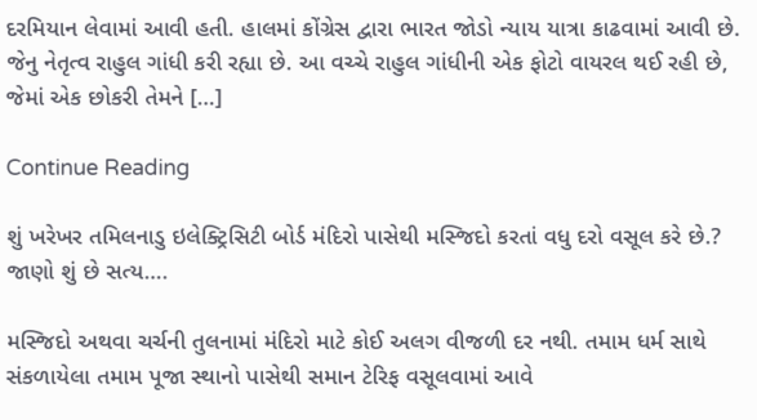દરમિયાન લેવામાં આવી હતી. હાલમાં કોંગ્રેસ દ્વારા ભારત જોડો ન્યાય યાત્રા કાઢવામાં આવી છે. જેનુ નેતૃત્વ રાહુલ ગાંધી કરી રહ્યા છે. આ વચ્ચે રાહુલ ગાંધીની એક ફોટો વાયરલ થઈ રહી છે, જેમાં એક છોકરી તેમને […]

Continue Reading

શું ખરેખર તમિલનાડુ ઇલેક્ટ્રિસિટી બોર્ડ મંદિરો પાસેથી મસ્જિદો કરતાં વધુ દરો વસૂલ કરે છે.? જાણો શું છે સત્ય….

મસ્જિદો અથવા ચર્ચની તુલનામાં મંદિરો માટે કોઈ અલગ વીજળી દર નથી. તમામ ધર્મ સાથે સંકળાયેલા તમામ પૂજા સ્થાનો પાસેથી સમાન ટેરિફ વસૂલવામાં આવે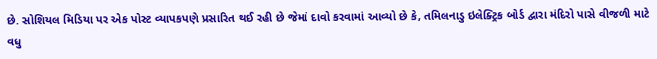છે. સોશિયલ મિડિયા પર એક પોસ્ટ વ્યાપકપણે પ્રસારિત થઈ રહી છે જેમાં દાવો કરવામાં આવ્યો છે કે, તમિલનાડુ ઇલેક્ટ્રિક બોર્ડ દ્વારા મંદિરો પાસે વીજળી માટે વધુ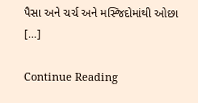પૈસા અને ચર્ચ અને મસ્જિદોમાંથી ઓછા […]

Continue Reading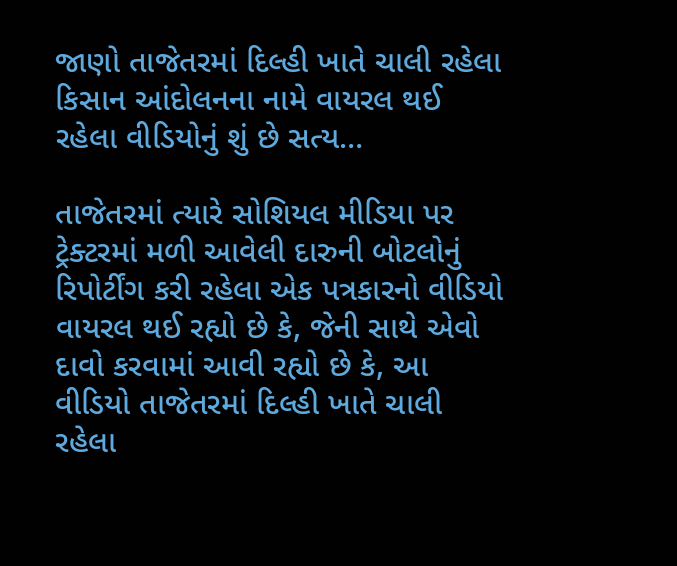જાણો તાજેતરમાં દિલ્હી ખાતે ચાલી રહેલા કિસાન આંદોલનના નામે વાયરલ થઈ રહેલા વીડિયોનું શું છે સત્ય…

તાજેતરમાં ત્યારે સોશિયલ મીડિયા પર ટ્રેક્ટરમાં મળી આવેલી દારુની બોટલોનું રિપોર્ટીંગ કરી રહેલા એક પત્રકારનો વીડિયો વાયરલ થઈ રહ્યો છે કે, જેની સાથે એવો દાવો કરવામાં આવી રહ્યો છે કે, આ વીડિયો તાજેતરમાં દિલ્હી ખાતે ચાલી રહેલા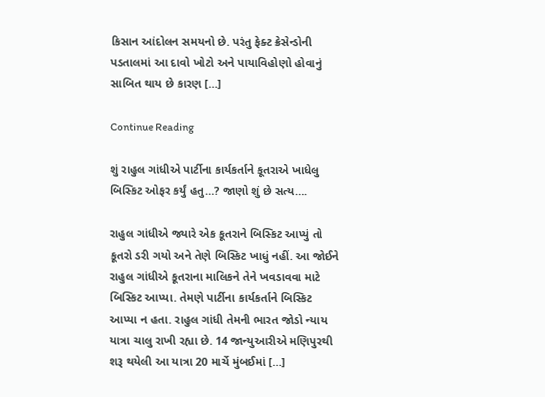કિસાન આંદોલન સમયનો છે. પરંતુ ફેક્ટ ક્રેસેન્ડોની પડતાલમાં આ દાવો ખોટો અને પાયાવિહોણો હોવાનું સાબિત થાય છે કારણ […]

Continue Reading

શું રાહુલ ગાંધીએ પાર્ટીના કાર્યકર્તાને કૂતરાએ ખાધેલુ બિસ્કિટ ઓફર કર્યું હતુ…? જાણો શું છે સત્ય….

રાહુલ ગાંધીએ જ્યારે એક કૂતરાને બિસ્કિટ આપ્યું તો કૂતરો ડરી ગયો અને તેણે બિસ્કિટ ખાધું નહીં. આ જોઈને રાહુલ ગાંધીએ કૂતરાના માલિકને તેને ખવડાવવા માટે બિસ્કિટ આપ્યા. તેમણે પાર્ટીના કાર્યકર્તાને બિસ્કિટ આપ્યા ન હતા. રાહુલ ગાંધી તેમની ભારત જોડો ન્યાય યાત્રા ચાલુ રાખી રહ્યા છે. 14 જાન્યુઆરીએ મણિપુરથી શરૂ થયેલી આ યાત્રા 20 માર્ચે મુંબઈમાં […]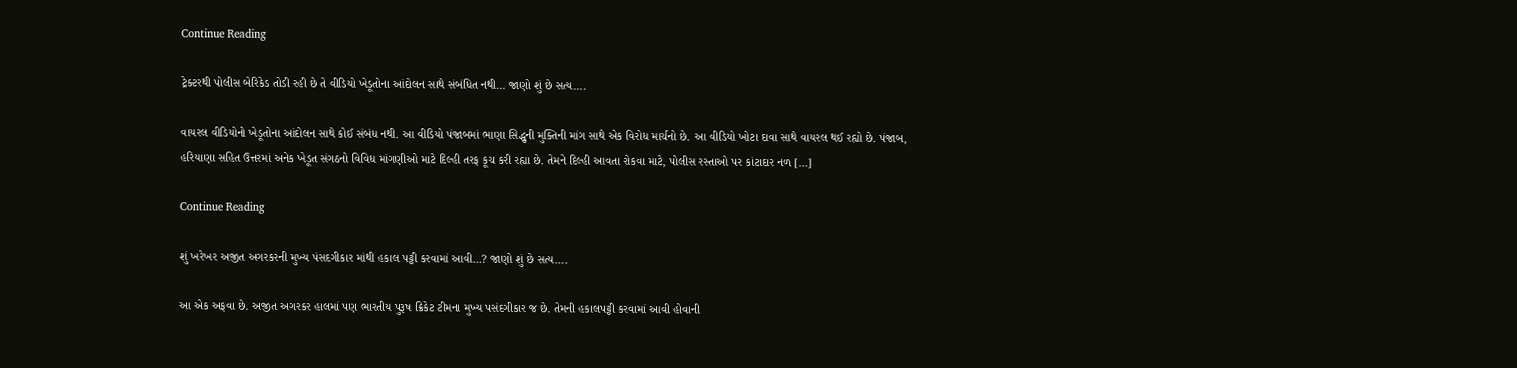Continue Reading

ટ્રેક્ટરથી પોલીસ બેરિકેડ તોડી રહી છે તે વીડિયો ખેડૂતોના આંદોલન સાથે સંબંધિત નથી… જાણો શું છે સત્ય….

વાયરલ વીડિયોનો ખેડૂતોના આંદોલન સાથે કોઈ સંબંધ નથી. આ વીડિયો પંજાબમાં ભાણા સિદ્ધુની મુક્તિની માંગ સાથે એક વિરોધ માર્ચનો છે. આ વીડિયો ખોટા દાવા સાથે વાયરલ થઈ રહ્યો છે. પંજાબ, હરિયાણા સહિત ઉત્તરમાં અનેક ખેડૂત સંગઠનો વિવિધ માંગણીઓ માટે દિલ્હી તરફ કૂચ કરી રહ્યા છે. તેમને દિલ્હી આવતા રોકવા માટે, પોલીસ રસ્તાઓ પર કાંટાદાર નળ […]

Continue Reading

શું ખરેખર અજીત અગરકરની મુખ્ય પંસદગીકાર માંથી હકાલ પટ્ટી કરવામાં આવી…? જાણો શું છે સત્ય….

આ એક અફવા છે. અજીત અગરકર હાલમાં પણ ભારતીય પુરૂષ ક્રિકેટ ટીમના મુખ્ય પસંદગીકાર જ છે. તેમની હકાલપટ્ટી કરવામાં આવી હોવાની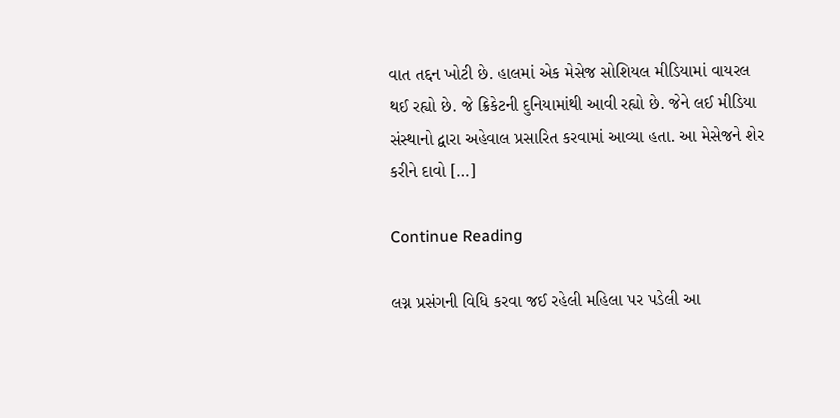વાત તદ્દન ખોટી છે. હાલમાં એક મેસેજ સોશિયલ મીડિયામાં વાયરલ થઈ રહ્યો છે. જે ક્રિકેટની દુનિયામાંથી આવી રહ્યો છે. જેને લઈ મીડિયા સંસ્થાનો દ્વારા અહેવાલ પ્રસારિત કરવામાં આવ્યા હતા. આ મેસેજને શેર કરીને દાવો […]

Continue Reading

લગ્ન પ્રસંગની વિધિ કરવા જઈ રહેલી મહિલા પર પડેલી આ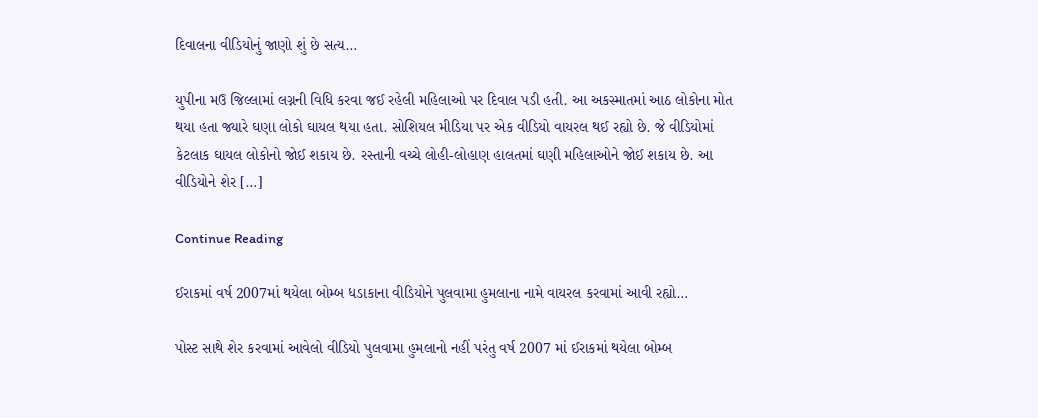દિવાલના વીડિયોનું જાણો શું છે સત્ય…

યુપીના મઉ જિલ્લામાં લગ્નની વિધિ કરવા જઈ રહેલી મહિલાઓ પર દિવાલ પડી હતી. આ અકસ્માતમાં આઠ લોકોના મોત થયા હતા જ્યારે ઘણા લોકો ઘાયલ થયા હતા. સોશિયલ મીડિયા પર એક વીડિયો વાયરલ થઈ રહ્યો છે. જે વીડિયોમાં કેટલાક ઘાયલ લોકોનો જોઈ શકાય છે. રસ્તાની વચ્ચે લોહી-લોહાણ હાલતમાં ઘણી મહિલાઓને જોઈ શકાય છે. આ વીડિયોને શેર […]

Continue Reading

ઈરાકમાં વર્ષ 2007માં થયેલા બોમ્બ ધડાકાના વીડિયોને પુલવામા હુમલાના નામે વાયરલ કરવામાં આવી રહ્યો…

પોસ્ટ સાથે શેર કરવામાં આવેલો વીડિયો પુલવામા હુમલાનો નહીં પરંતુ વર્ષ 2007 માં ઈરાકમાં થયેલા બોમ્બ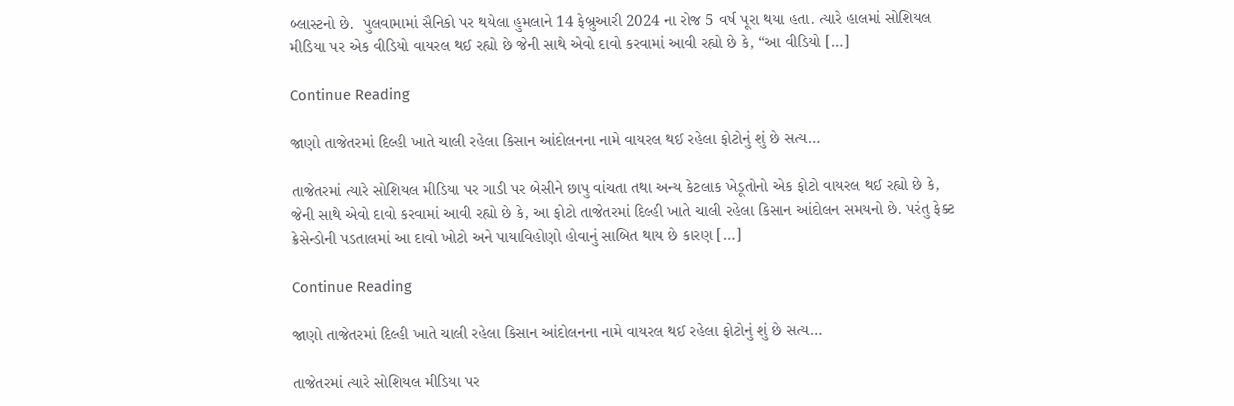બ્લાસ્ટનો છે.  પુલવામામાં સૈનિકો પર થયેલા હુમલાને 14 ફેબ્રુઆરી 2024 ના રોજ 5 વર્ષ પૂરા થયા હતા. ત્યારે હાલમાં સોશિયલ મીડિયા પર એક વીડિયો વાયરલ થઈ રહ્યો છે જેની સાથે એવો દાવો કરવામાં આવી રહ્યો છે કે, “આ વીડિયો […]

Continue Reading

જાણો તાજેતરમાં દિલ્હી ખાતે ચાલી રહેલા કિસાન આંદોલનના નામે વાયરલ થઈ રહેલા ફોટોનું શું છે સત્ય…

તાજેતરમાં ત્યારે સોશિયલ મીડિયા પર ગાડી પર બેસીને છાપુ વાંચતા તથા અન્ય કેટલાક ખેડૂતોનો એક ફોટો વાયરલ થઈ રહ્યો છે કે, જેની સાથે એવો દાવો કરવામાં આવી રહ્યો છે કે, આ ફોટો તાજેતરમાં દિલ્હી ખાતે ચાલી રહેલા કિસાન આંદોલન સમયનો છે. પરંતુ ફેક્ટ ક્રેસેન્ડોની પડતાલમાં આ દાવો ખોટો અને પાયાવિહોણો હોવાનું સાબિત થાય છે કારણ […]

Continue Reading

જાણો તાજેતરમાં દિલ્હી ખાતે ચાલી રહેલા કિસાન આંદોલનના નામે વાયરલ થઈ રહેલા ફોટોનું શું છે સત્ય…

તાજેતરમાં ત્યારે સોશિયલ મીડિયા પર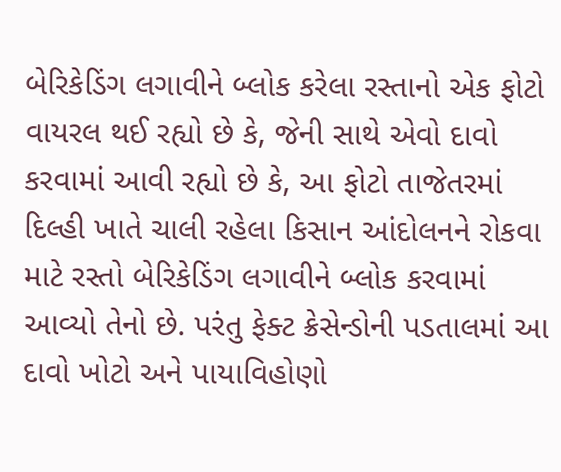બેરિકેડિંગ લગાવીને બ્લોક કરેલા રસ્તાનો એક ફોટો વાયરલ થઈ રહ્યો છે કે, જેની સાથે એવો દાવો કરવામાં આવી રહ્યો છે કે, આ ફોટો તાજેતરમાં દિલ્હી ખાતે ચાલી રહેલા કિસાન આંદોલનને રોકવા માટે રસ્તો બેરિકેડિંગ લગાવીને બ્લોક કરવામાં આવ્યો તેનો છે. પરંતુ ફેક્ટ ક્રેસેન્ડોની પડતાલમાં આ દાવો ખોટો અને પાયાવિહોણો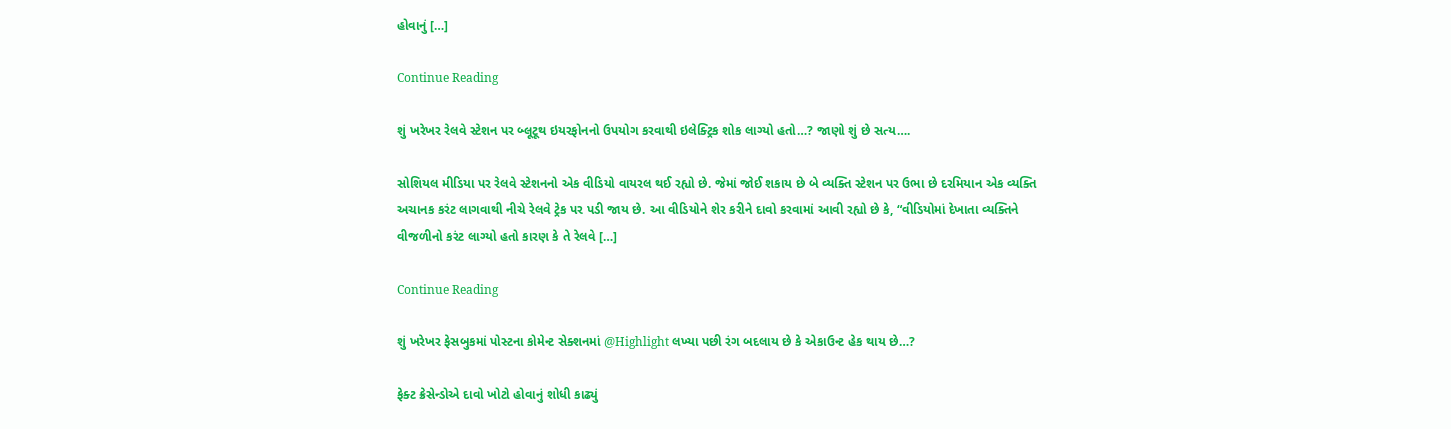હોવાનું […]

Continue Reading

શું ખરેખર રેલવે સ્ટેશન પર બ્લૂટૂથ ઇયરફોનનો ઉપયોગ કરવાથી ઇલેક્ટ્રિક શોક લાગ્યો હતો…? જાણો શું છે સત્ય….

સોશિયલ મીડિયા પર રેલવે સ્ટેશનનો એક વીડિયો વાયરલ થઈ રહ્યો છે. જેમાં જોઈ શકાય છે બે વ્યક્તિ સ્ટેશન પર ઉભા છે દરમિયાન એક વ્યક્તિ અચાનક કરંટ લાગવાથી નીચે રેલવે ટ્રેક પર પડી જાય છે. આ વીડિયોને શેર કરીને દાવો કરવામાં આવી રહ્યો છે કે, “વીડિયોમાં દેખાતા વ્યક્તિને વીજળીનો કરંટ લાગ્યો હતો કારણ કે તે રેલવે […]

Continue Reading

શું ખરેખર ફેસબુકમાં પોસ્ટના કોમેન્ટ સેક્શનમાં @Highlight લખ્યા પછી રંગ બદલાય છે કે એકાઉન્ટ હેક થાય છે…?

ફેક્ટ ક્રેસેન્ડોએ દાવો ખોટો હોવાનું શોધી કાઢ્યું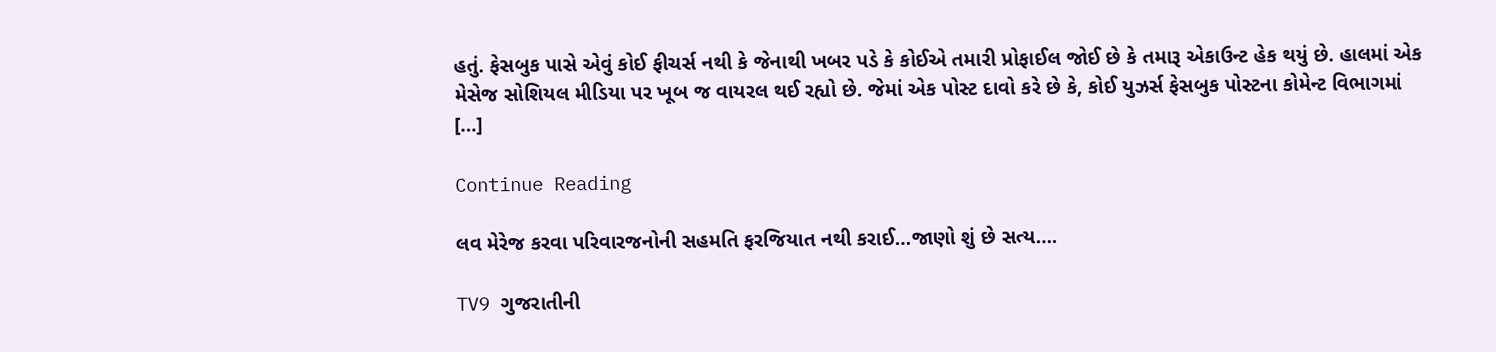હતું. ફેસબુક પાસે એવું કોઈ ફીચર્સ નથી કે જેનાથી ખબર પડે કે કોઈએ તમારી પ્રોફાઈલ જોઈ છે કે તમારૂ એકાઉન્ટ હેક થયું છે. હાલમાં એક મેસેજ સોશિયલ મીડિયા પર ખૂબ જ વાયરલ થઈ રહ્યો છે. જેમાં એક પોસ્ટ દાવો કરે છે કે, કોઈ યુઝર્સ ફેસબુક પોસ્ટના કોમેન્ટ વિભાગમાં […]

Continue Reading

લવ મેરેજ કરવા પરિવારજનોની સહમતિ ફરજિયાત નથી કરાઈ…જાણો શું છે સત્ય….

TV9 ગુજરાતીની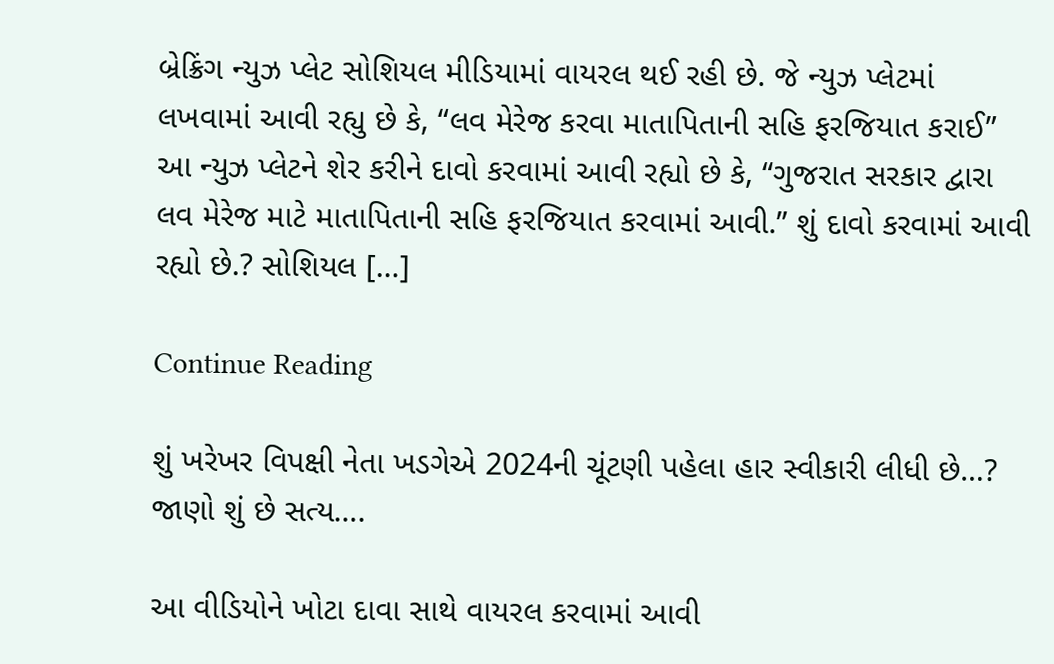બ્રેક્રિંગ ન્યુઝ પ્લેટ સોશિયલ મીડિયામાં વાયરલ થઈ રહી છે. જે ન્યુઝ પ્લેટમાં લખવામાં આવી રહ્યુ છે કે, “લવ મેરેજ કરવા માતાપિતાની સહિ ફરજિયાત કરાઈ” આ ન્યુઝ પ્લેટને શેર કરીને દાવો કરવામાં આવી રહ્યો છે કે, “ગુજરાત સરકાર દ્વારા લવ મેરેજ માટે માતાપિતાની સહિ ફરજિયાત કરવામાં આવી.” શું દાવો કરવામાં આવી રહ્યો છે.? સોશિયલ […]

Continue Reading

શું ખરેખર વિપક્ષી નેતા ખડગેએ 2024ની ચૂંટણી પહેલા હાર સ્વીકારી લીધી છે…? જાણો શું છે સત્ય….

આ વીડિયોને ખોટા દાવા સાથે વાયરલ કરવામાં આવી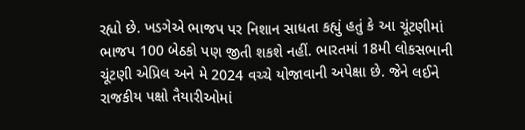રહ્યો છે. ખડગેએ ભાજપ પર નિશાન સાધતા કહ્યું હતું કે આ ચૂંટણીમાં ભાજપ 100 બેઠકો પણ જીતી શકશે નહીં. ભારતમાં 18મી લોકસભાની ચૂંટણી એપ્રિલ અને મે 2024 વચ્ચે યોજાવાની અપેક્ષા છે. જેને લઈને રાજકીય પક્ષો તૈયારીઓમાં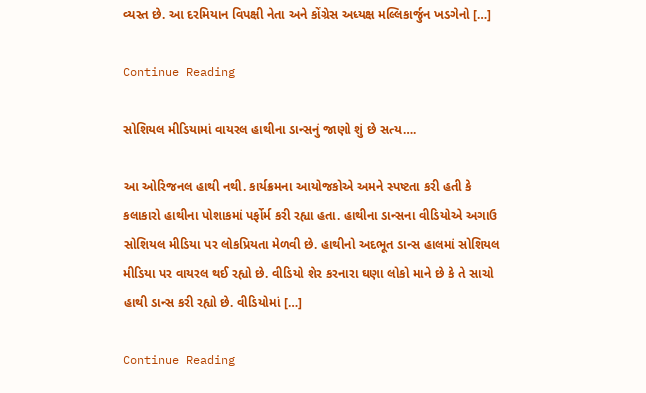વ્યસ્ત છે. આ દરમિયાન વિપક્ષી નેતા અને કોંગ્રેસ અધ્યક્ષ મલ્લિકાર્જુન ખડગેનો […]

Continue Reading

સોશિયલ મીડિયામાં વાયરલ હાથીના ડાન્સનું જાણો શું છે સત્ય….

આ ઓરિજનલ હાથી નથી. કાર્યક્રમના આયોજકોએ અમને સ્પષ્ટતા કરી હતી કે કલાકારો હાથીના પોશાકમાં પર્ફોર્મ કરી રહ્યા હતા. હાથીના ડાન્સના વીડિયોએ અગાઉ સોશિયલ મીડિયા પર લોકપ્રિયતા મેળવી છે. હાથીનો અદભૂત ડાન્સ હાલમાં સોશિયલ મીડિયા પર વાયરલ થઈ રહ્યો છે. વીડિયો શેર કરનારા ઘણા લોકો માને છે કે તે સાચો હાથી ડાન્સ કરી રહ્યો છે. વીડિયોમાં […]

Continue Reading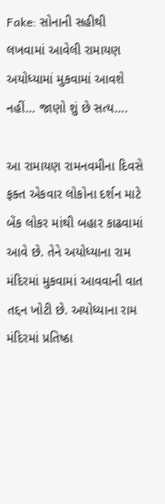Fake: સોનાની સહીથી લખવામાં આવેલી રામાયણ અયોધ્યામાં મુકવામાં આવશે નહીં… જાણો શું છે સત્ય….

આ રામાયણ રામનવમીના દિવસે ફક્ત એકવાર લોકોના દર્શન માટે બેંક લોકર માંથી બહાર કાઢવામાં આવે છે. તેને અયોધ્યાના રામ મંદિરમાં મુકવામાં આવવાની વાત તદ્દન ખોટી છે. અયોધ્યાના રામ મંદિરમાં પ્રતિષ્ઠા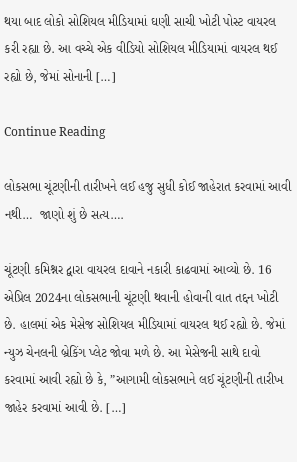થયા બાદ લોકો સોશિયલ મીડિયામાં ઘણી સાચી ખોટી પોસ્ટ વાયરલ કરી રહ્યા છે. આ વચ્ચે એક વીડિયો સોશિયલ મીડિયામાં વાયરલ થઈ રહ્યો છે, જેમાં સોનાની […]

Continue Reading

લોકસભા ચૂંટણીની તારીખને લઈ હજુ સુધી કોઈ જાહેરાત કરવામાં આવી નથી…  જાણો શું છે સત્ય….

ચૂંટણી કમિશ્નર દ્વારા વાયરલ દાવાને નકારી કાઢવામાં આવ્યો છે. 16 એપ્રિલ 2024ના લોકસભાની ચૂંટણી થવાની હોવાની વાત તદ્દન ખોટી છે. હાલમાં એક મેસેજ સોશિયલ મીડિયામાં વાયરલ થઈ રહ્યો છે. જેમાં ન્યુઝ ચેનલની બ્રેકિંગ પ્લેટ જોવા મળે છે. આ મેસેજની સાથે દાવો કરવામાં આવી રહ્યો છે કે, ”આગામી લોકસભાને લઈ ચૂંટણીની તારીખ જાહેર કરવામાં આવી છે. […]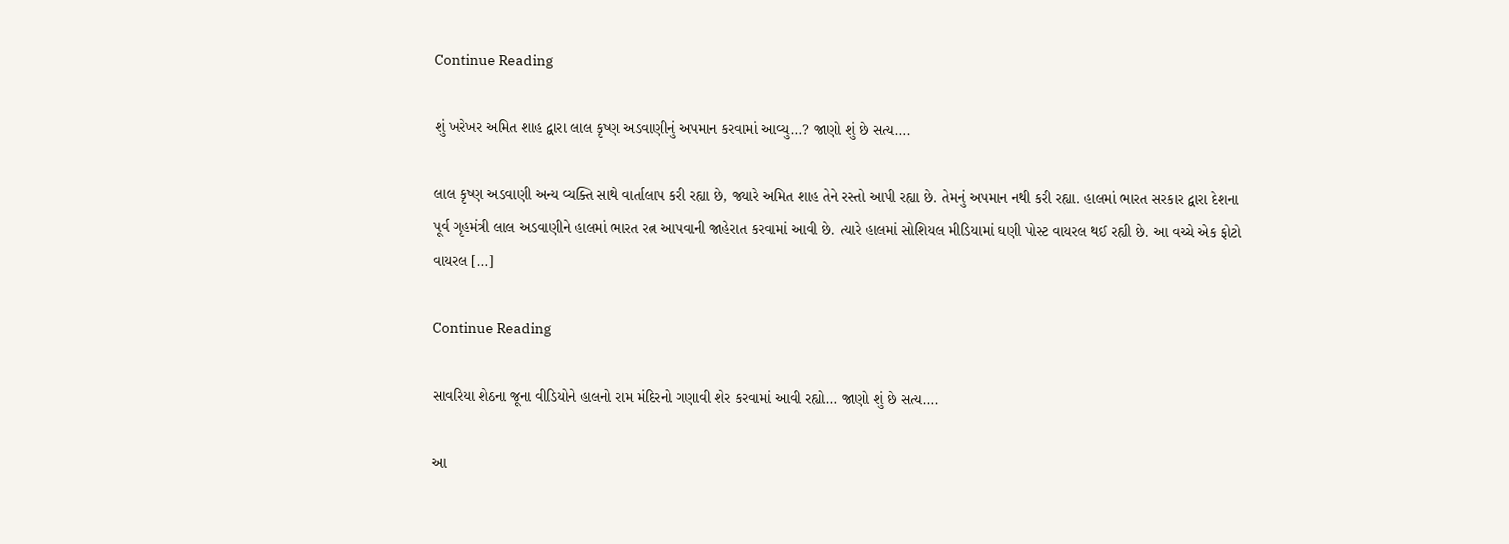Continue Reading

શું ખરેખર અમિત શાહ દ્વારા લાલ કૃષ્ણ અડવાણીનું અપમાન કરવામાં આવ્યુ…? જાણો શું છે સત્ય….

લાલ કૃષ્ણ અડવાણી અન્ય વ્યક્તિ સાથે વાર્તાલાપ કરી રહ્યા છે, જ્યારે અમિત શાહ તેને રસ્તો આપી રહ્યા છે. તેમનું અપમાન નથી કરી રહ્યા. હાલમાં ભારત સરકાર દ્વારા દેશના પૂર્વ ગૃહમંત્રી લાલ અડવાણીને હાલમાં ભારત રત્ન આપવાની જાહેરાત કરવામાં આવી છે. ત્યારે હાલમાં સોશિયલ મીડિયામાં ઘણી પોસ્ટ વાયરલ થઈ રહ્યી છે. આ વચ્ચે એક ફોટો વાયરલ […]

Continue Reading

સાવરિયા શેઠના જૂના વીડિયોને હાલનો રામ મંદિરનો ગણાવી શેર કરવામાં આવી રહ્યો… જાણો શું છે સત્ય….

આ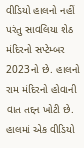વીડિયો હાલનો નહીં પરંતુ સાવલિયા શેઠ મંદિરનો સપ્ટેમ્બર 2023નો છે. હાલનો રામ મંદિરનો હોવાની વાત તદ્દન ખોટી છે. હાલમાં એક વીડિયો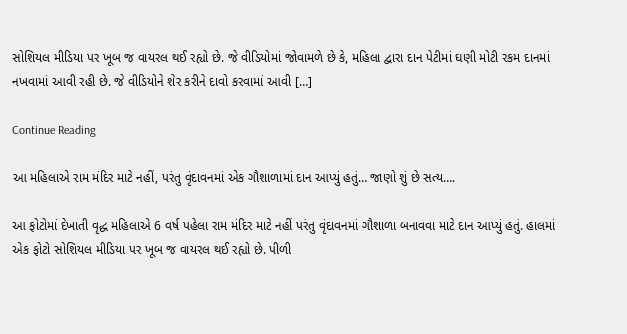સોશિયલ મીડિયા પર ખૂબ જ વાયરલ થઈ રહ્યો છે. જે વીડિયોમાં જોવામળે છે કે, મહિલા દ્વારા દાન પેટીમાં ઘણી મોટી રકમ દાનમાં નખવામાં આવી રહી છે. જે વીડિયોને શેર કરીને દાવો કરવામાં આવી […]

Continue Reading

આ મહિલાએ રામ મંદિર માટે નહીં, પરંતુ વૃંદાવનમાં એક ગૌશાળામાં દાન આપ્યું હતું… જાણો શું છે સત્ય….

આ ફોટોમાં દેખાતી વૃદ્ધ મહિલાએ 6 વર્ષ પહેલા રામ મંદિર માટે નહીં પરંતુ વૃંદાવનમાં ગૌશાળા બનાવવા માટે દાન આપ્યું હતું. હાલમાં એક ફોટો સોશિયલ મીડિયા પર ખૂબ જ વાયરલ થઈ રહ્યો છે. પીળી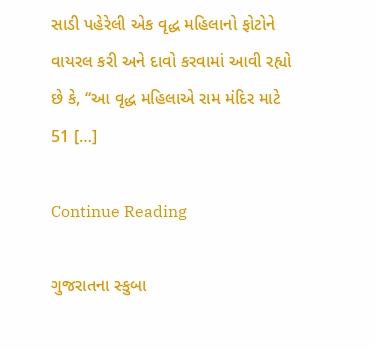સાડી પહેરેલી એક વૃદ્ધ મહિલાનો ફોટોને વાયરલ કરી અને દાવો કરવામાં આવી રહ્યો છે કે, “આ વૃદ્ધ મહિલાએ રામ મંદિર માટે 51 […]

Continue Reading

ગુજરાતના સ્કુબા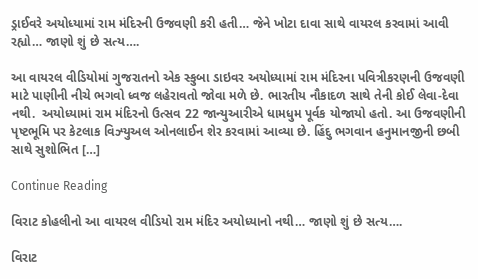ડ્રાઈવરે અયોધ્યામાં રામ મંદિરની ઉજવણી કરી હતી… જેને ખોટા દાવા સાથે વાયરલ કરવામાં આવી રહ્યો… જાણો શું છે સત્ય….

આ વાયરલ વીડિયોમાં ગુજરાતનો એક સ્કુબા ડાઇવર અયોધ્યામાં રામ મંદિરના પવિત્રીકરણની ઉજવણી માટે પાણીની નીચે ભગવો ધ્વજ લહેરાવતો જોવા મળે છે. ભારતીય નૌકાદળ સાથે તેની કોઈ લેવા-દેવા નથી.  અયોધ્યામાં રામ મંદિરનો ઉત્સવ 22 જાન્યુઆરીએ ધામધુમ પૂર્વક યોજાયો હતો. આ ઉજવણીની પૃષ્ટભૂમિ પર કેટલાક વિઝ્યુઅલ ઓનલાઈન શેર કરવામાં આવ્યા છે. હિંદુ ભગવાન હનુમાનજીની છબી સાથે સુશોભિત […]

Continue Reading

વિરાટ કોહલીનો આ વાયરલ વીડિયો રામ મંદિર અયોધ્યાનો નથી… જાણો શું છે સત્ય….

વિરાટ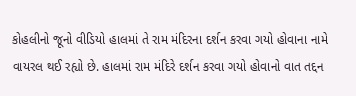કોહલીનો જૂનો વીડિયો હાલમાં તે રામ મંદિરના દર્શન કરવા ગયો હોવાના નામે વાયરલ થઈ રહ્યો છે. હાલમાં રામ મંદિરે દર્શન કરવા ગયો હોવાનો વાત તદ્દન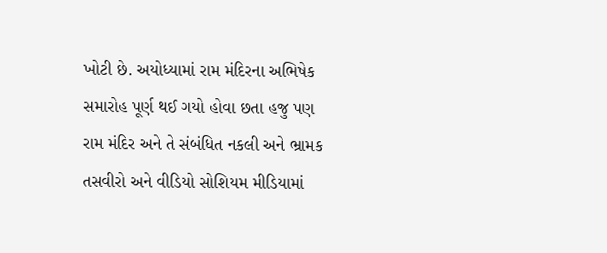ખોટી છે. અયોધ્યામાં રામ મંદિરના અભિષેક સમારોહ પૂર્ણ થઈ ગયો હોવા છતા હજુ પણ રામ મંદિર અને તે સંબંધિત નકલી અને ભ્રામક તસવીરો અને વીડિયો સોશિયમ મીડિયામાં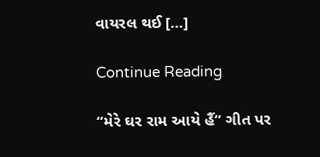વાયરલ થઈ […]

Continue Reading

“મેરે ઘર રામ આયે હૈં” ગીત પર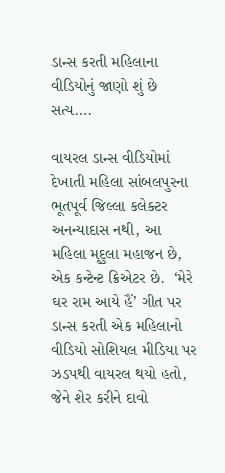ડાન્સ કરતી મહિલાના વીડિયોનું જાણો શું છે સત્ય….

વાયરલ ડાન્સ વીડિયોમાં દેખાતી મહિલા સાંબલપુરના ભૂતપૂર્વ જિલ્લા કલેક્ટર અનન્યાદાસ નથી, આ મહિલા મૃદુલા મહાજન છે, એક કન્ટેન્ટ ક્રિએટર છે.  ‘મેરે ઘર રામ આયે હૈં’ ગીત પર ડાન્સ કરતી એક મહિલાનો વીડિયો સોશિયલ મીડિયા પર ઝડપથી વાયરલ થયો હતો, જેને શેર કરીને દાવો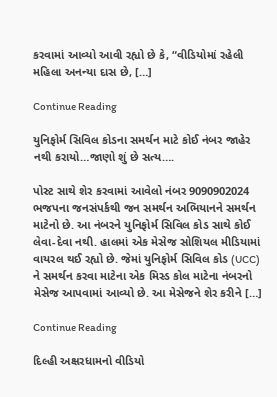કરવામાં આવ્યો આવી રહ્યો છે કે, “વીડિયોમાં રહેલી મહિલા અનન્યા દાસ છે, […]

Continue Reading

યુનિફોર્મ સિવિલ કોડના સમર્થન માટે કોઈ નંબર જાહેર નથી કરાયો…જાણો શું છે સત્ય….

પોસ્ટ સાથે શેર કરવામાં આવેલો નંબર 9090902024 ભજપના જનસંપર્કથી જન સમર્થન અભિયાનને સમર્થન માટેનો છે. આ નંબરને યુનિફોર્મ સિવિલ કોડ સાથે કોઈ લેવા-દેવા નથી. હાલમાં એક મેસેજ સોશિયલ મીડિયામાં વાયરલ થઈ રહ્યો છે. જેમાં યુનિફોર્મ સિવિલ કોડ (UCC) ને સમર્થન કરવા માટેના એક મિસ્ડ કોલ માટેના નંબરનો મેસેજ આપવામાં આવ્યો છે. આ મેસેજને શેર કરીને […]

Continue Reading

દિલ્હી અક્ષરધામનો વીડિયો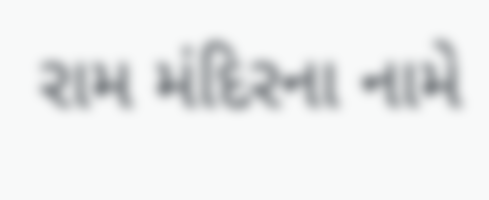રામ મંદિરના નામે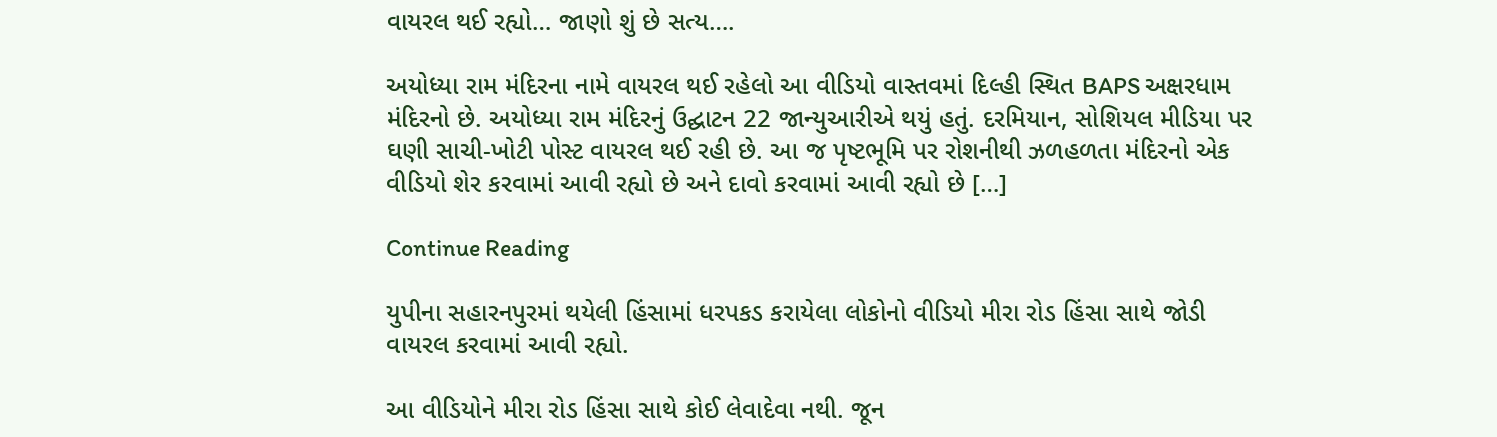વાયરલ થઈ રહ્યો… જાણો શું છે સત્ય….

અયોધ્યા રામ મંદિરના નામે વાયરલ થઈ રહેલો આ વીડિયો વાસ્તવમાં દિલ્હી સ્થિત BAPS અક્ષરધામ મંદિરનો છે. અયોધ્યા રામ મંદિરનું ઉદ્ઘાટન 22 જાન્યુઆરીએ થયું હતું. દરમિયાન, સોશિયલ મીડિયા પર ઘણી સાચી-ખોટી પોસ્ટ વાયરલ થઈ રહી છે. આ જ પૃષ્ટભૂમિ પર રોશનીથી ઝળહળતા મંદિરનો એક વીડિયો શેર કરવામાં આવી રહ્યો છે અને દાવો કરવામાં આવી રહ્યો છે […]

Continue Reading

યુપીના સહારનપુરમાં થયેલી હિંસામાં ધરપકડ કરાયેલા લોકોનો વીડિયો મીરા રોડ હિંસા સાથે જોડી વાયરલ કરવામાં આવી રહ્યો.

આ વીડિયોને મીરા રોડ હિંસા સાથે કોઈ લેવાદેવા નથી. જૂન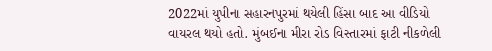2022માં યુપીના સહારનપુરમાં થયેલી હિંસા બાદ આ વીડિયો વાયરલ થયો હતો. મુંબઈના મીરા રોડ વિસ્તારમાં ફાટી નીકળેલી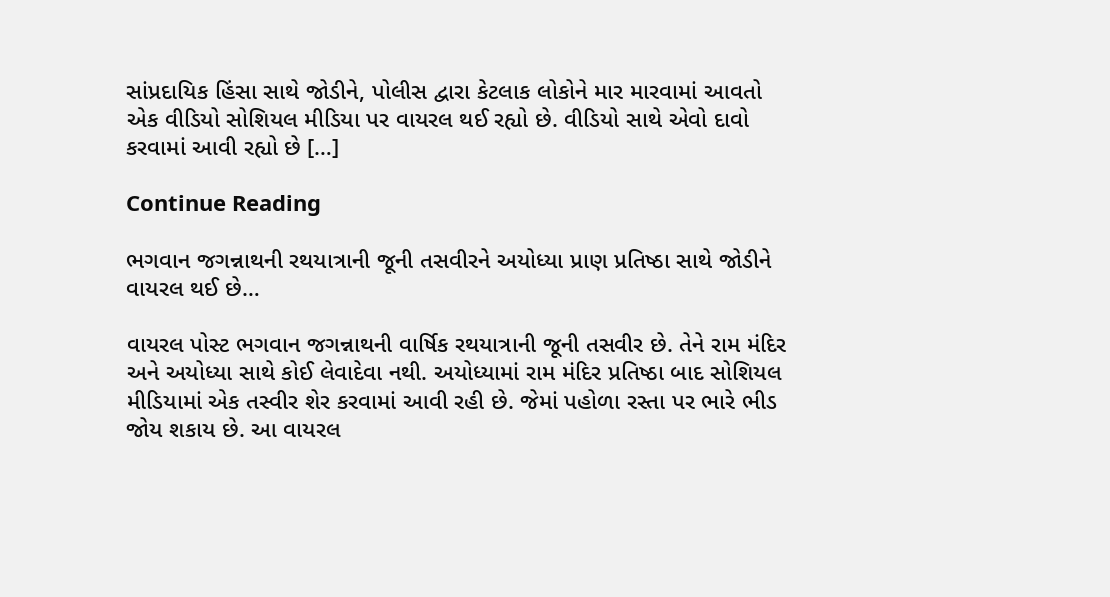સાંપ્રદાયિક હિંસા સાથે જોડીને, પોલીસ દ્વારા કેટલાક લોકોને માર મારવામાં આવતો એક વીડિયો સોશિયલ મીડિયા પર વાયરલ થઈ રહ્યો છે. વીડિયો સાથે એવો દાવો કરવામાં આવી રહ્યો છે […]

Continue Reading

ભગવાન જગન્નાથની રથયાત્રાની જૂની તસવીરને અયોધ્યા પ્રાણ પ્રતિષ્ઠા સાથે જોડીને વાયરલ થઈ છે…

વાયરલ પોસ્ટ ભગવાન જગન્નાથની વાર્ષિક રથયાત્રાની જૂની તસવીર છે. તેને રામ મંદિર અને અયોધ્યા સાથે કોઈ લેવાદેવા નથી. અયોધ્યામાં રામ મંદિર પ્રતિષ્ઠા બાદ સોશિયલ મીડિયામાં એક તસ્વીર શેર કરવામાં આવી રહી છે. જેમાં પહોળા રસ્તા પર ભારે ભીડ જોય શકાય છે. આ વાયરલ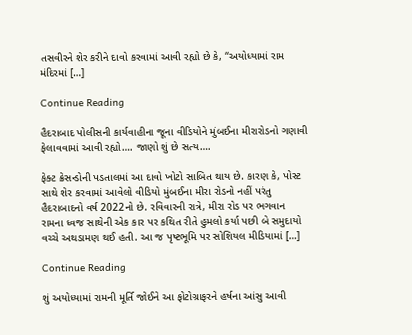તસવીરને શેર કરીને દાવો કરવામાં આવી રહ્યો છે કે, “અયોધ્યામાં રામ મંદિરમાં […]

Continue Reading

હૈદરાબાદ પોલીસની કાર્યવાહીના જૂના વીડિયોને મુંબઈના મીરારોડનો ગણાવી ફેલાવવામાં આવી રહ્યો…. જાણો શું છે સત્ય….

ફેક્ટ ક્રેસન્ડોની પડતાલમાં આ દાવો ખોટો સાબિત થાય છે. કારણ કે, પોસ્ટ સાથે શેર કરવામાં આવેલો વીડિયો મુંબઈના મીરા રોડનો નહીં પરંતુ હૈદરાબાદનો વર્ષ 2022નો છે. રવિવારની રાત્રે, મીરા રોડ પર ભગવાન રામના ધ્વજ સાથેની એક કાર પર કથિત રીતે હુમલો કર્યા પછી બે સમુદાયો વચ્ચે અથડામણ થઈ હતી. આ જ પૃષ્ટભૂમિ પર સોશિયલ મીડિયામાં […]

Continue Reading

શું અયોધ્યામાં રામની મૂર્તિ જોઈને આ ફોટોગ્રાફરને હર્ષના આંસુ આવી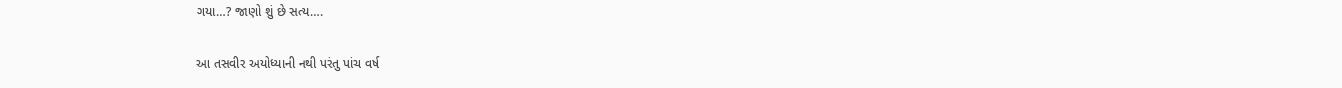ગયા…? જાણો શું છે સત્ય….

આ તસવીર અયોધ્યાની નથી પરંતુ પાંચ વર્ષ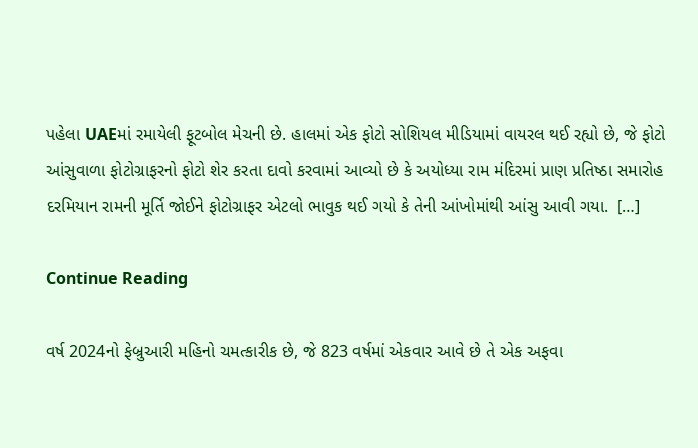પહેલા UAEમાં રમાયેલી ફૂટબોલ મેચની છે. હાલમાં એક ફોટો સોશિયલ મીડિયામાં વાયરલ થઈ રહ્યો છે, જે ફોટો આંસુવાળા ફોટોગ્રાફરનો ફોટો શેર કરતા દાવો કરવામાં આવ્યો છે કે અયોધ્યા રામ મંદિરમાં પ્રાણ પ્રતિષ્ઠા સમારોહ દરમિયાન રામની મૂર્તિ જોઈને ફોટોગ્રાફર એટલો ભાવુક થઈ ગયો કે તેની આંખોમાંથી આંસુ આવી ગયા.  […]

Continue Reading

વર્ષ 2024નો ફેબ્રુઆરી મહિનો ચમત્કારીક છે, જે 823 વર્ષમાં એકવાર આવે છે તે એક અફવા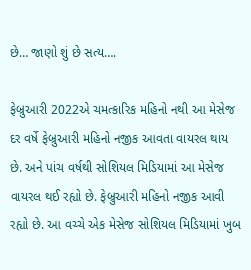છે… જાણો શું છે સત્ય….

ફેબ્રુઆરી 2022એ ચમત્કારિક મહિનો નથી આ મેસેજ દર વર્ષે ફેબ્રુઆરી મહિનો નજીક આવતા વાયરલ થાય છે. અને પાંચ વર્ષથી સોશિયલ મિડિયામાં આ મેસેજ વાયરલ થઈ રહ્યો છે. ફેબ્રુઆરી મહિનો નજીક આવી રહ્યો છે. આ વચ્ચે એક મેસેજ સોશિયલ મિડિયામાં ખુબ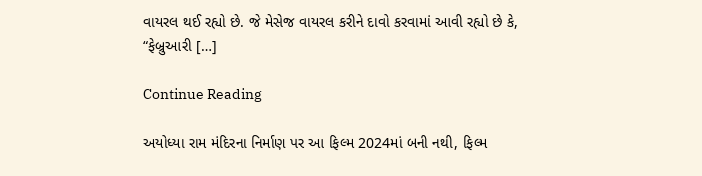વાયરલ થઈ રહ્યો છે. જે મેસેજ વાયરલ કરીને દાવો કરવામાં આવી રહ્યો છે કે,  “ફેબ્રુઆરી […]

Continue Reading

અયોધ્યા રામ મંદિરના નિર્માણ પર આ ફિલ્મ 2024માં બની નથી, ફિલ્મ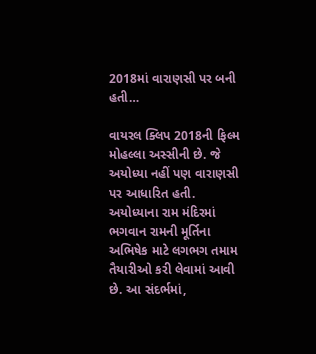2018માં વારાણસી પર બની હતી…

વાયરલ ક્લિપ 2018ની ફિલ્મ મોહલ્લા અસ્સીની છે. જે અયોધ્યા નહીં પણ વારાણસી પર આધારિત હતી. અયોધ્યાના રામ મંદિરમાં ભગવાન રામની મૂર્તિના અભિષેક માટે લગભગ તમામ તૈયારીઓ કરી લેવામાં આવી છે. આ સંદર્ભમાં,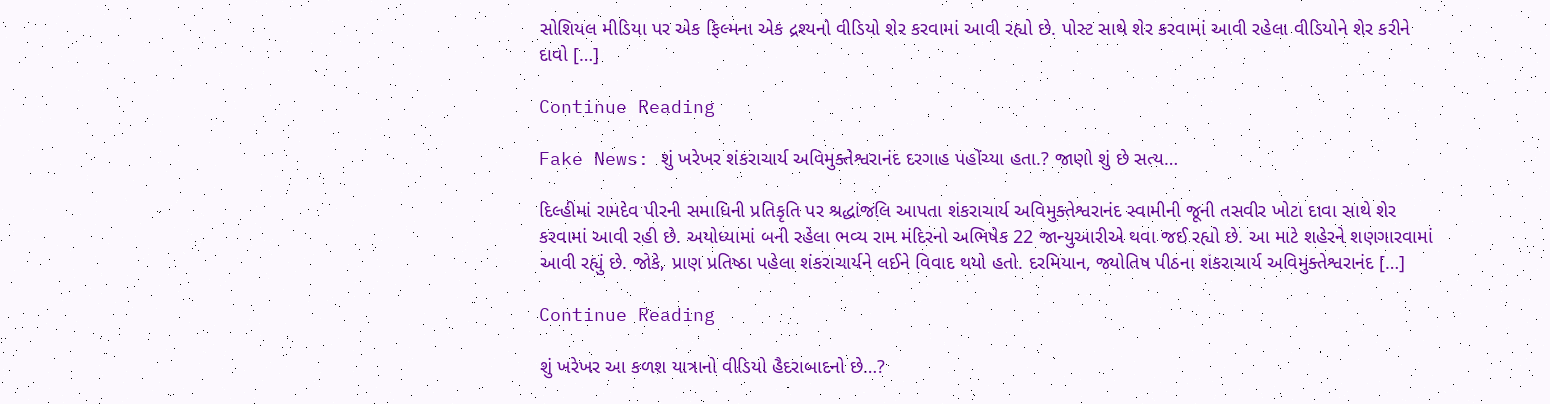સોશિયલ મીડિયા પર એક ફિલ્મના એક દ્રશ્યનો વીડિયો શેર કરવામાં આવી રહ્યો છે. પોસ્ટ સાથે શેર કરવામાં આવી રહેલા વીડિયોને શેર કરીને દાવો […]

Continue Reading

Fake News: શું ખરેખર શંકરાચાર્ય અવિમુક્તેશ્વરાનંદ દરગાહ પહોંચ્યા હતા.? જાણો શું છે સત્ય…

દિલ્હીમાં રામદેવ પીરની સમાધિની પ્રતિકૃતિ પર શ્રદ્ધાંજલિ આપતા શંકરાચાર્ય અવિમુક્તેશ્વરાનંદ સ્વામીની જૂની તસવીર ખોટા દાવા સાથે શેર કરવામાં આવી રહી છે. અયોધ્યામાં બની રહેલા ભવ્ય રામ મંદિરનો અભિષેક 22 જાન્યુઆરીએ થવા જઈ રહ્યો છે. આ માટે શહેરને શણગારવામાં આવી રહ્યું છે. જોકે, પ્રાણ પ્રતિષ્ઠા પહેલા શંકરાચાર્યને લઈને વિવાદ થયો હતો. દરમિયાન, જ્યોતિષ પીઠના શંકરાચાર્ય અવિમુક્તેશ્વરાનંદ […]

Continue Reading

શું ખરેખર આ કળશ યાત્રાનો વીડિયો હૈદરાબાદનો છે…?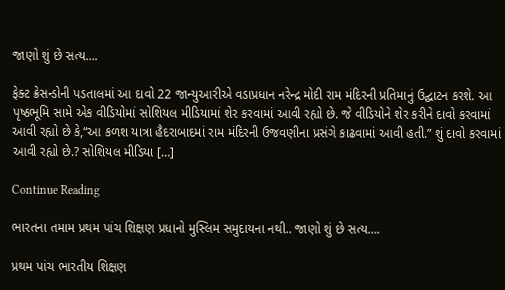જાણો શું છે સત્ય….

ફેક્ટ ક્રેસન્ડોની પડતાલમાં આ દાવો 22 જાન્યુઆરીએ વડાપ્રધાન નરેન્દ્ર મોદી રામ મંદિરની પ્રતિમાનું ઉદ્ઘાટન કરશે. આ પૃષ્ઠભૂમિ સામે એક વીડિયોમાં સોશિયલ મીડિયામાં શેર કરવામાં આવી રહ્યો છે. જે વીડિયોને શેર કરીને દાવો કરવામાં આવી રહ્યો છે કે,“આ કળશ યાત્રા હૈદરાબાદમાં રામ મંદિરની ઉજવણીના પ્રસંગે કાઢવામાં આવી હતી.” શું દાવો કરવામાં આવી રહ્યો છે.? સોશિયલ મીડિયા […]

Continue Reading

ભારતના તમામ પ્રથમ પાંચ શિક્ષણ પ્રધાનો મુસ્લિમ સમુદાયના નથી.. જાણો શું છે સત્ય….

પ્રથમ પાંચ ભારતીય શિક્ષણ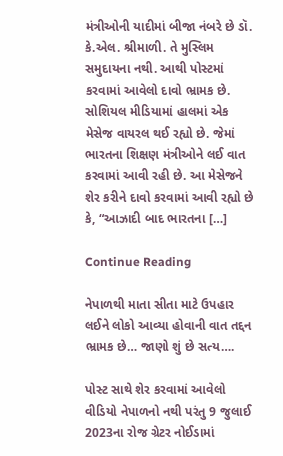મંત્રીઓની યાદીમાં બીજા નંબરે છે ડૉ. કે.એલ. શ્રીમાળી. તે મુસ્લિમ સમુદાયના નથી. આથી પોસ્ટમાં કરવામાં આવેલો દાવો ભ્રામક છે. સોશિયલ મીડિયામાં હાલમાં એક મેસેજ વાયરલ થઈ રહ્યો છે. જેમાં ભારતના શિક્ષણ મંત્રીઓને લઈ વાત કરવામાં આવી રહી છે. આ મેસેજને શેર કરીને દાવો કરવામાં આવી રહ્યો છે કે, “આઝાદી બાદ ભારતના […]

Continue Reading

નેપાળથી માતા સીતા માટે ઉપહાર લઈને લોકો આવ્યા હોવાની વાત તદ્દન ભ્રામક છે… જાણો શું છે સત્ય….

પોસ્ટ સાથે શેર કરવામાં આવેલો વીડિયો નેપાળનો નથી પરંતુ 9 જુલાઈ 2023ના રોજ ગ્રેટર નોઈડામાં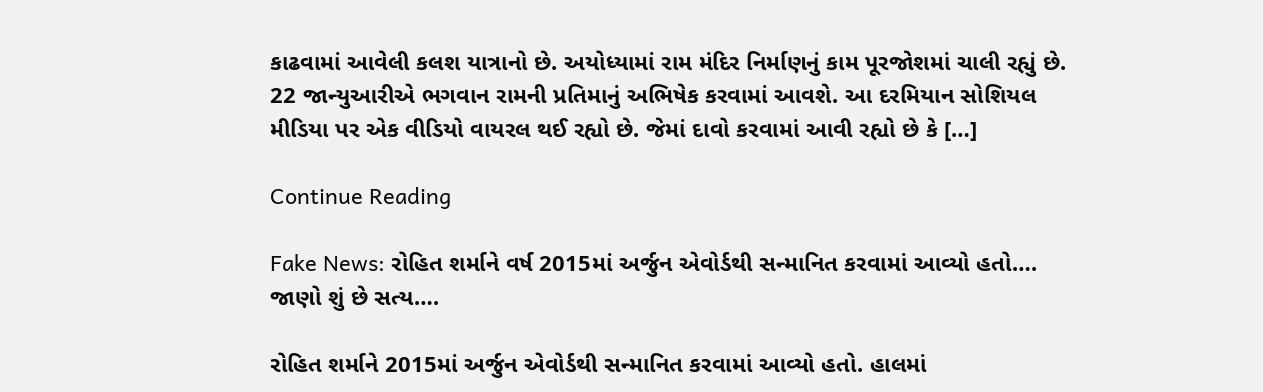કાઢવામાં આવેલી કલશ યાત્રાનો છે. અયોધ્યામાં રામ મંદિર નિર્માણનું કામ પૂરજોશમાં ચાલી રહ્યું છે. 22 જાન્યુઆરીએ ભગવાન રામની પ્રતિમાનું અભિષેક કરવામાં આવશે. આ દરમિયાન સોશિયલ મીડિયા પર એક વીડિયો વાયરલ થઈ રહ્યો છે. જેમાં દાવો કરવામાં આવી રહ્યો છે કે […]

Continue Reading

Fake News: રોહિત શર્માને વર્ષ 2015માં અર્જુન એવોર્ડથી સન્માનિત કરવામાં આવ્યો હતો…. જાણો શું છે સત્ય….

રોહિત શર્માને 2015માં અર્જુન એવોર્ડથી સન્માનિત કરવામાં આવ્યો હતો. હાલમાં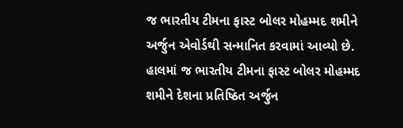જ ભારતીય ટીમના ફાસ્ટ બોલર મોહમ્મદ શમીને અર્જુન એવોર્ડથી સન્માનિત કરવામાં આવ્યો છે. હાલમાં જ ભારતીય ટીમના ફાસ્ટ બોલર મોહમ્મદ શમીને દેશના પ્રતિષ્ઠિત અર્જુન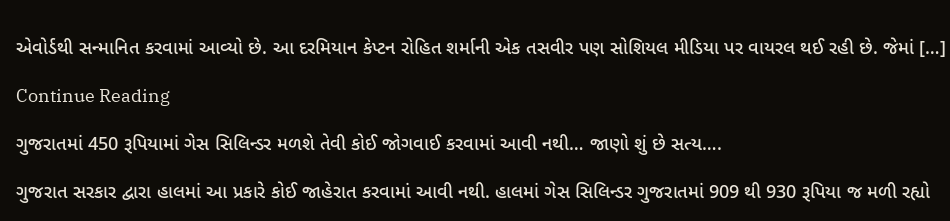એવોર્ડથી સન્માનિત કરવામાં આવ્યો છે. આ દરમિયાન કેપ્ટન રોહિત શર્માની એક તસવીર પણ સોશિયલ મીડિયા પર વાયરલ થઈ રહી છે. જેમાં […]

Continue Reading

ગુજરાતમાં 450 રૂપિયામાં ગેસ સિલિન્ડર મળશે તેવી કોઈ જોગવાઈ કરવામાં આવી નથી… જાણો શું છે સત્ય….

ગુજરાત સરકાર દ્વારા હાલમાં આ પ્રકારે કોઈ જાહેરાત કરવામાં આવી નથી. હાલમાં ગેસ સિલિન્ડર ગુજરાતમાં 909 થી 930 રૂપિયા જ મળી રહ્યો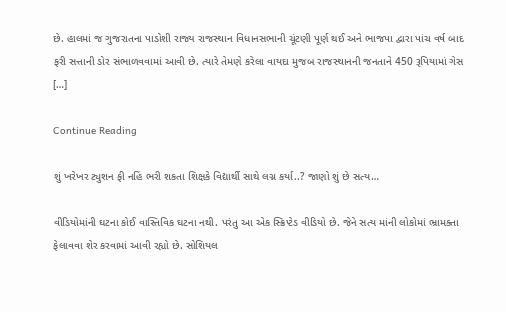છે. હાલમાં જ ગુજરાતના પાડોશી રાજ્ય રાજસ્થાન વિધાનસભાની ચૂંટણી પૂર્ણ થઈ અને ભાજપા દ્વારા પાંચ વર્ષ બાદ ફરી સત્તાની ડોર સંભાળવવામાં આવી છે. ત્યારે તેમણે કરેલા વાયદા મુજબ રાજસ્થાનની જનતાને 450 રૂપિયામાં ગેસ […]

Continue Reading

શું ખરેખર ટ્યુશન ફી નહિં ભરી શકતા શિક્ષકે વિદ્યાર્થી સાથે લગ્ન કર્યા..? જાણો શું છે સત્ય…

વીડિયોમાંની ઘટના કોઈ વાસ્તિવિક ઘટના નથી. પરંતુ આ એક સ્ક્રિપ્ટેડ વીડિયો છે. જેને સત્ય માંની લોકોમાં ભ્રામક્તા ફેલાવવા શેર કરવામાં આવી રહ્યો છે. સોશિયલ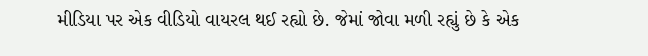મીડિયા પર એક વીડિયો વાયરલ થઈ રહ્યો છે. જેમાં જોવા મળી રહ્યું છે કે એક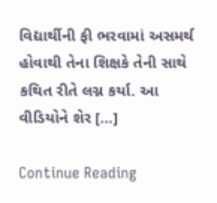વિદ્યાર્થીની ફી ભરવામાં અસમર્થ હોવાથી તેના શિક્ષકે તેની સાથે કથિત રીતે લગ્ન કર્યા. આ વીડિયોને શેર […]

Continue Reading